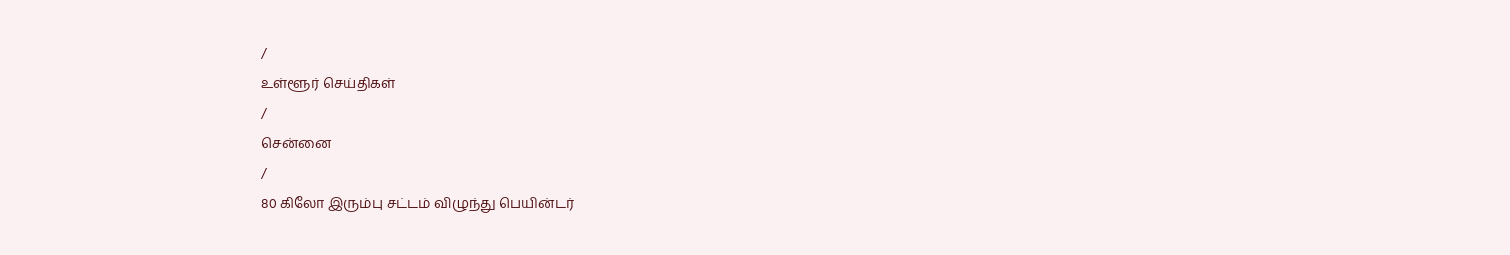/
உள்ளூர் செய்திகள்
/
சென்னை
/
80 கிலோ இரும்பு சட்டம் விழுந்து பெயின்டர்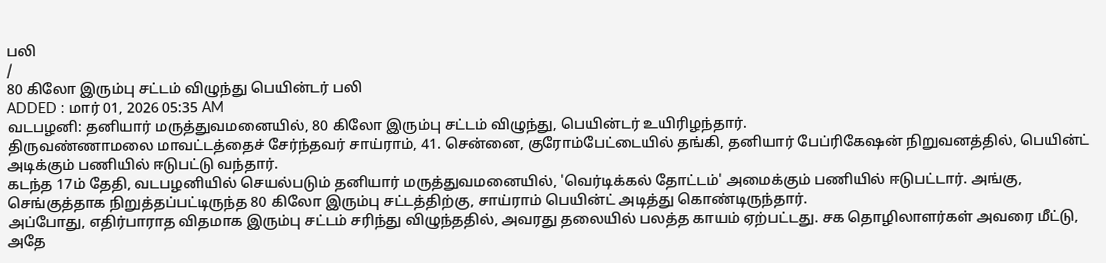பலி
/
80 கிலோ இரும்பு சட்டம் விழுந்து பெயின்டர் பலி
ADDED : மார் 01, 2026 05:35 AM
வடபழனி: தனியார் மருத்துவமனையில், 80 கிலோ இரும்பு சட்டம் விழுந்து, பெயின்டர் உயிரிழந்தார்.
திருவண்ணாமலை மாவட்டத்தைச் சேர்ந்தவர் சாய்ராம், 41. சென்னை, குரோம்பேட்டையில் தங்கி, தனியார் பேப்ரிகேஷன் நிறுவனத்தில், பெயின்ட் அடிக்கும் பணியில் ஈடுபட்டு வந்தார்.
கடந்த 17ம் தேதி, வடபழனியில் செயல்படும் தனியார் மருத்துவமனையில், 'வெர்டிக்கல் தோட்டம்' அமைக்கும் பணியில் ஈடுபட்டார். அங்கு, செங்குத்தாக நிறுத்தப்பட்டிருந்த 80 கிலோ இரும்பு சட்டத்திற்கு, சாய்ராம் பெயின்ட் அடித்து கொண்டிருந்தார்.
அப்போது, எதிர்பாராத விதமாக இரும்பு சட்டம் சரிந்து விழுந்ததில், அவரது தலையில் பலத்த காயம் ஏற்பட்டது. சக தொழிலாளர்கள் அவரை மீட்டு, அதே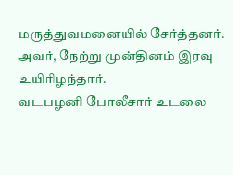மருத்துவமனையில் சேர்த்தனர். அவர், நேற்று முன்தினம் இரவு உயிரிழந்தார்.
வடபழனி போலீசார் உடலை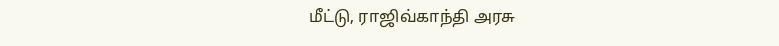மீட்டு, ராஜிவ்காந்தி அரசு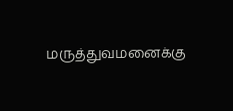மருத்துவமனைக்கு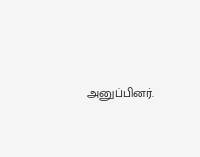அனுப்பினர்.